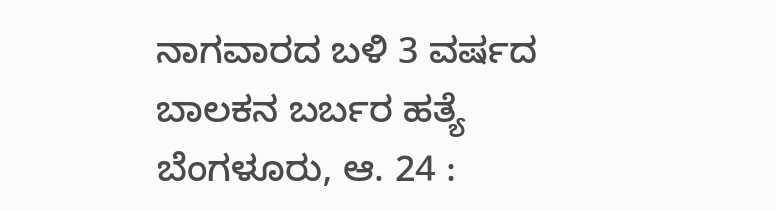ನಾಗವಾರದ ಬಳಿ 3 ವರ್ಷದ ಬಾಲಕನ ಬರ್ಬರ ಹತ್ಯೆ
ಬೆಂಗಳೂರು, ಆ. 24 :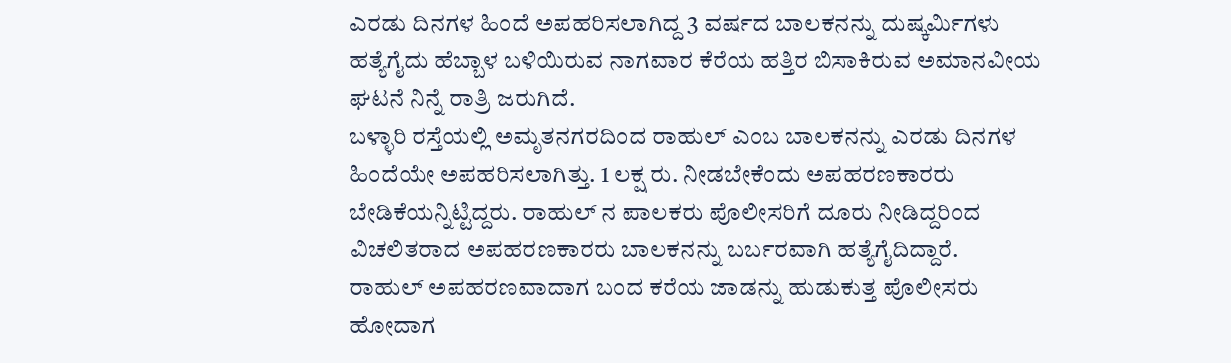ಎರಡು ದಿನಗಳ ಹಿಂದೆ ಅಪಹರಿಸಲಾಗಿದ್ದ 3 ವರ್ಷದ ಬಾಲಕನನ್ನು ದುಷ್ಕರ್ಮಿಗಳು ಹತ್ಯೆಗೈದು ಹೆಬ್ಬಾಳ ಬಳಿಯಿರುವ ನಾಗವಾರ ಕೆರೆಯ ಹತ್ತಿರ ಬಿಸಾಕಿರುವ ಅಮಾನವೀಯ ಘಟನೆ ನಿನ್ನೆ ರಾತ್ರಿ ಜರುಗಿದೆ.
ಬಳ್ಳಾರಿ ರಸ್ತೆಯಲ್ಲಿ ಅಮೃತನಗರದಿಂದ ರಾಹುಲ್ ಎಂಬ ಬಾಲಕನನ್ನು ಎರಡು ದಿನಗಳ ಹಿಂದೆಯೇ ಅಪಹರಿಸಲಾಗಿತ್ತು. 1 ಲಕ್ಷ ರು. ನೀಡಬೇಕೆಂದು ಅಪಹರಣಕಾರರು ಬೇಡಿಕೆಯನ್ನಿಟ್ಟಿದ್ದರು. ರಾಹುಲ್ ನ ಪಾಲಕರು ಪೊಲೀಸರಿಗೆ ದೂರು ನೀಡಿದ್ದರಿಂದ ವಿಚಲಿತರಾದ ಅಪಹರಣಕಾರರು ಬಾಲಕನನ್ನು ಬರ್ಬರವಾಗಿ ಹತ್ಯೆಗೈದಿದ್ದಾರೆ.
ರಾಹುಲ್ ಅಪಹರಣವಾದಾಗ ಬಂದ ಕರೆಯ ಜಾಡನ್ನು ಹುಡುಕುತ್ತ ಪೊಲೀಸರು ಹೋದಾಗ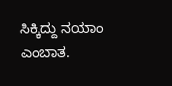ಸಿಕ್ಕಿದ್ದು ನಯಾಂ ಎಂಬಾತ.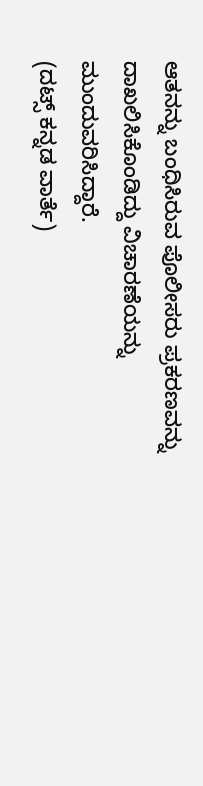ಆತನನ್ನು ಬಂಧಿಸಿರುವ ಪೊಲೀಸರು ಪ್ರಕರಣವನ್ನು ದಾಖಲಿಸಿಕೊಂಡಿದ್ದು ವಿಚಾರಣೆಯನ್ನು ಮುಂದುವರಿಸಿದ್ದಾರೆ.
(ದಟ್ಸ್ ಕನ್ನಡ ವಾರ್ತೆ)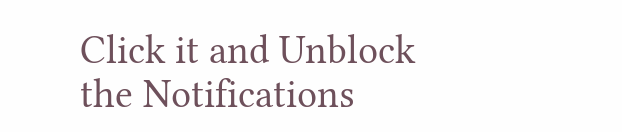Click it and Unblock the Notifications